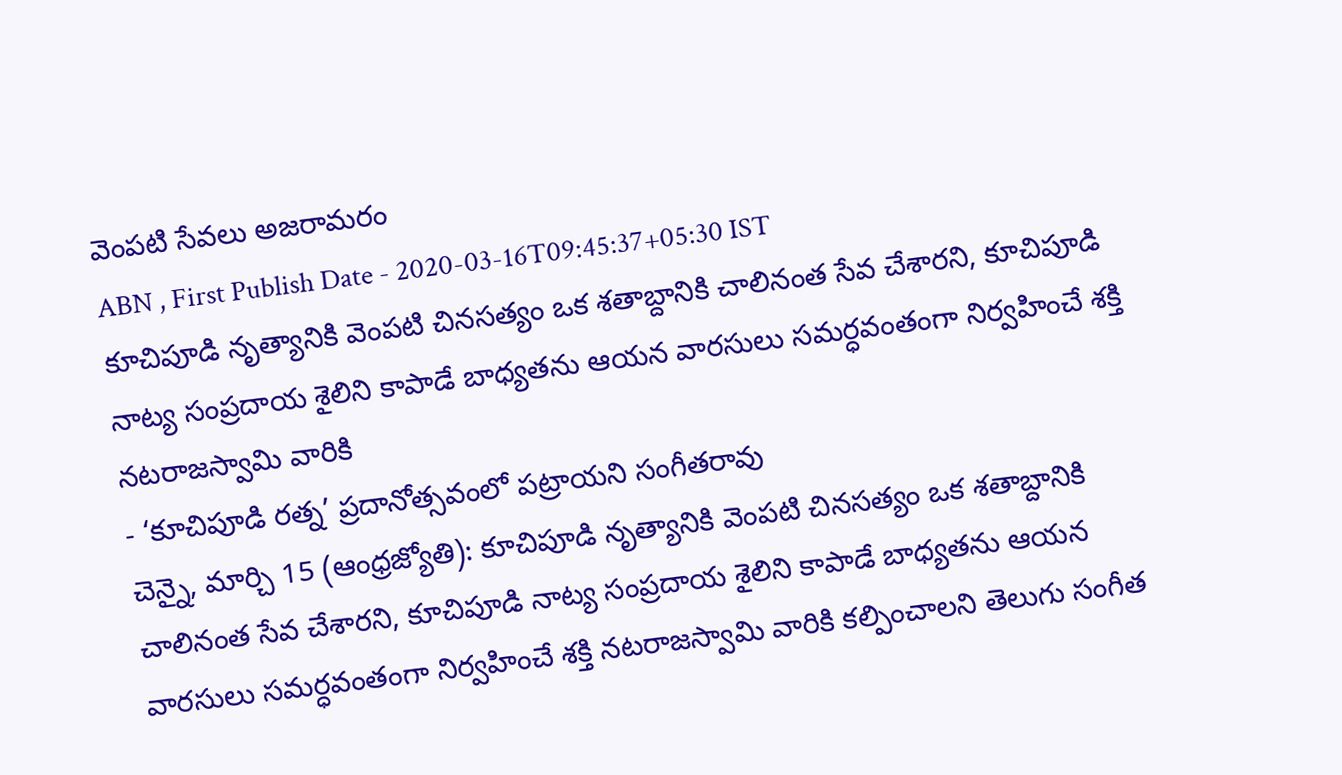వెంపటి సేవలు అజరామరం
ABN , First Publish Date - 2020-03-16T09:45:37+05:30 IST
కూచిపూడి నృత్యానికి వెంపటి చినసత్యం ఒక శతాబ్దానికి చాలినంత సేవ చేశారని, కూచిపూడి నాట్య సంప్రదాయ శైలిని కాపాడే బాధ్యతను ఆయన వారసులు సమర్ధవంతంగా నిర్వహించే శక్తి నటరాజస్వామి వారికి
- ‘కూచిపూడి రత్న’ ప్రదానోత్సవంలో పట్రాయని సంగీతరావు
చెన్నై, మార్చి 15 (ఆంధ్రజ్యోతి): కూచిపూడి నృత్యానికి వెంపటి చినసత్యం ఒక శతాబ్దానికి చాలినంత సేవ చేశారని, కూచిపూడి నాట్య సంప్రదాయ శైలిని కాపాడే బాధ్యతను ఆయన వారసులు సమర్ధవంతంగా నిర్వహించే శక్తి నటరాజస్వామి వారికి కల్పించాలని తెలుగు సంగీత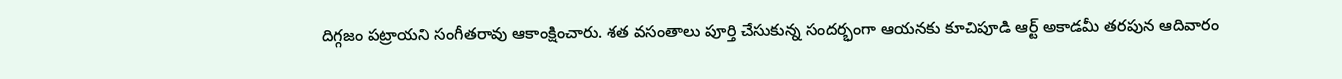దిగ్గజం పట్రాయని సంగీతరావు ఆకాంక్షించారు. శత వసంతాలు పూర్తి చేసుకున్న సందర్భంగా ఆయనకు కూచిపూడి ఆర్ట్ అకాడమీ తరపున ఆదివారం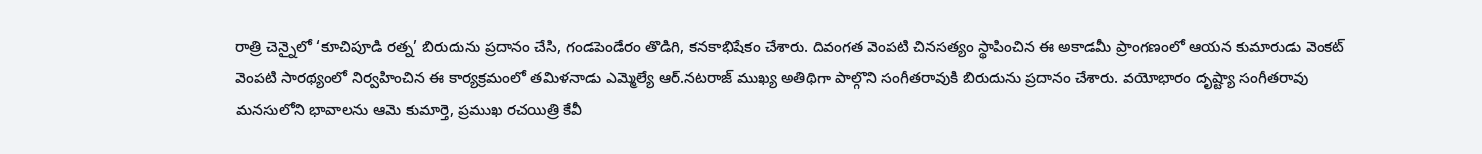రాత్రి చెన్నైలో ‘కూచిపూడి రత్న’ బిరుదును ప్రదానం చేసి, గండపెండేరం తొడిగి, కనకాభిషేకం చేశారు. దివంగత వెంపటి చినసత్యం స్థాపించిన ఈ అకాడమీ ప్రాంగణంలో ఆయన కుమారుడు వెంకట్ వెంపటి సారథ్యంలో నిర్వహించిన ఈ కార్యక్రమంలో తమిళనాడు ఎమ్మెల్యే ఆర్.నటరాజ్ ముఖ్య అతిథిగా పాల్గొని సంగీతరావుకి బిరుదును ప్రదానం చేశారు. వయోభారం దృష్ట్యా సంగీతరావు మనసులోని భావాలను ఆమె కుమార్తె, ప్రముఖ రచయిత్రి కేవీ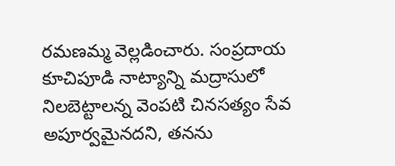రమణమ్మ వెల్లడించారు. సంప్రదాయ కూచిపూడి నాట్యాన్ని మద్రాసులో నిలబెట్టాలన్న వెంపటి చినసత్యం సేవ అపూర్వమైనదని, తనను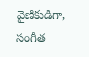వైణికుడిగా, సంగీత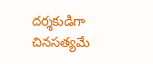దర్శకుడిగా చినసత్యమే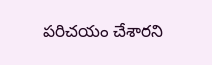పరిచయం చేశారని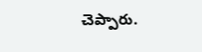చెప్పారు.